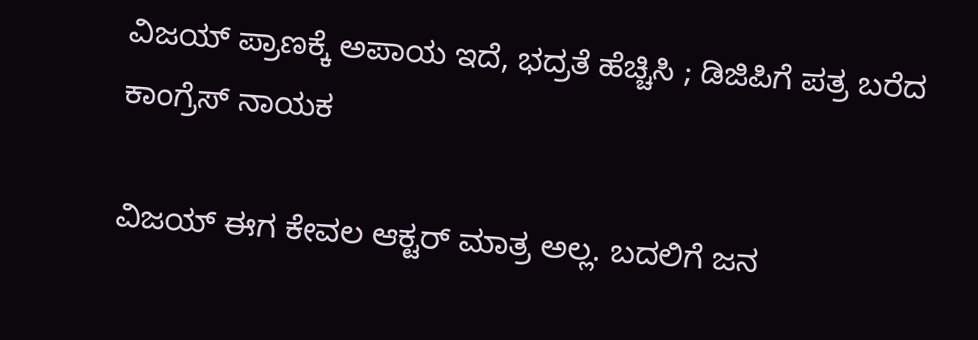ವಿಜಯ್ ಪ್ರಾಣಕ್ಕೆ ಅಪಾಯ ಇದೆ, ಭದ್ರತೆ ಹೆಚ್ಚಿಸಿ ; ಡಿಜಿಪಿಗೆ ಪತ್ರ ಬರೆದ ಕಾಂಗ್ರೆಸ್ ನಾಯಕ

ವಿಜಯ್ ಈಗ ಕೇವಲ ಆಕ್ಟರ್ ಮಾತ್ರ ಅಲ್ಲ. ಬದಲಿಗೆ ಜನ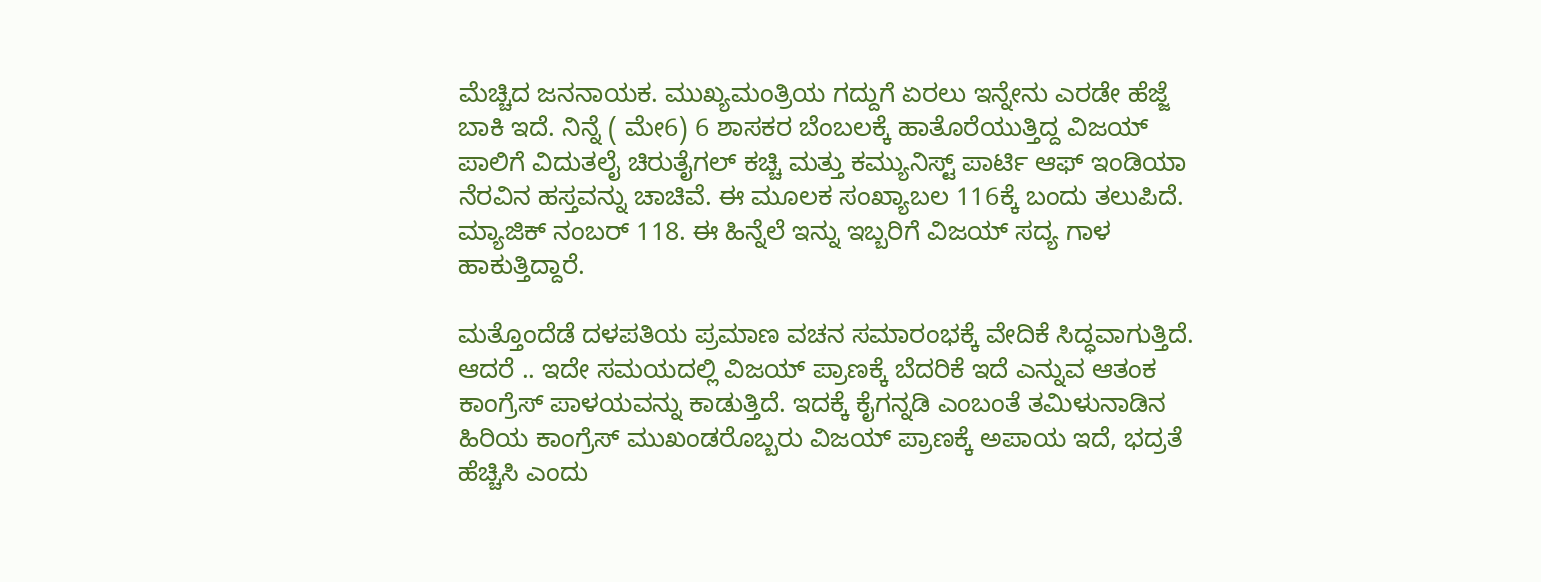ಮೆಚ್ಚಿದ ಜನನಾಯಕ. ಮುಖ್ಯಮಂತ್ರಿಯ ಗದ್ದುಗೆ ಏರಲು ಇನ್ನೇನು ಎರಡೇ ಹೆಜ್ಜೆ ಬಾಕಿ ಇದೆ. ನಿನ್ನೆ ( ಮೇ6) 6 ಶಾಸಕರ ಬೆಂಬಲಕ್ಕೆ ಹಾತೊರೆಯುತ್ತಿದ್ದ ವಿಜಯ್‌ ಪಾಲಿಗೆ ವಿದುತಲೈ ಚಿರುತೈಗಲ್ ಕಚ್ಚಿ ಮತ್ತು ಕಮ್ಯುನಿಸ್ಟ್ ಪಾರ್ಟಿ ಆಫ್ ಇಂಡಿಯಾ ನೆರವಿನ ಹಸ್ತವನ್ನು ಚಾಚಿವೆ. ಈ ಮೂಲಕ ಸಂಖ್ಯಾಬಲ 116ಕ್ಕೆ ಬಂದು ತಲುಪಿದೆ. ಮ್ಯಾಜಿಕ್ ನಂಬರ್ 118. ಈ ಹಿನ್ನೆಲೆ ಇನ್ನು ಇಬ್ಬರಿಗೆ ವಿಜಯ್ ಸದ್ಯ ಗಾಳ ಹಾಕುತ್ತಿದ್ದಾರೆ.

ಮತ್ತೊಂದೆಡೆ ದಳಪತಿಯ ಪ್ರಮಾಣ ವಚನ ಸಮಾರಂಭಕ್ಕೆ ವೇದಿಕೆ ಸಿದ್ಧವಾಗುತ್ತಿದೆ. ಆದರೆ .. ಇದೇ ಸಮಯದಲ್ಲಿ ವಿಜಯ್ ಪ್ರಾಣಕ್ಕೆ ಬೆದರಿಕೆ ಇದೆ ಎನ್ನುವ ಆತಂಕ ಕಾಂಗ್ರೆಸ್ ಪಾಳಯವನ್ನು ಕಾಡುತ್ತಿದೆ. ಇದಕ್ಕೆ ಕೈಗನ್ನಡಿ ಎಂಬಂತೆ ತಮಿಳುನಾಡಿನ ಹಿರಿಯ ಕಾಂಗ್ರೆಸ್ ಮುಖಂಡರೊಬ್ಬರು ವಿಜಯ್ ಪ್ರಾಣಕ್ಕೆ ಅಪಾಯ ಇದೆ, ಭದ್ರತೆ ಹೆಚ್ಚಿಸಿ ಎಂದು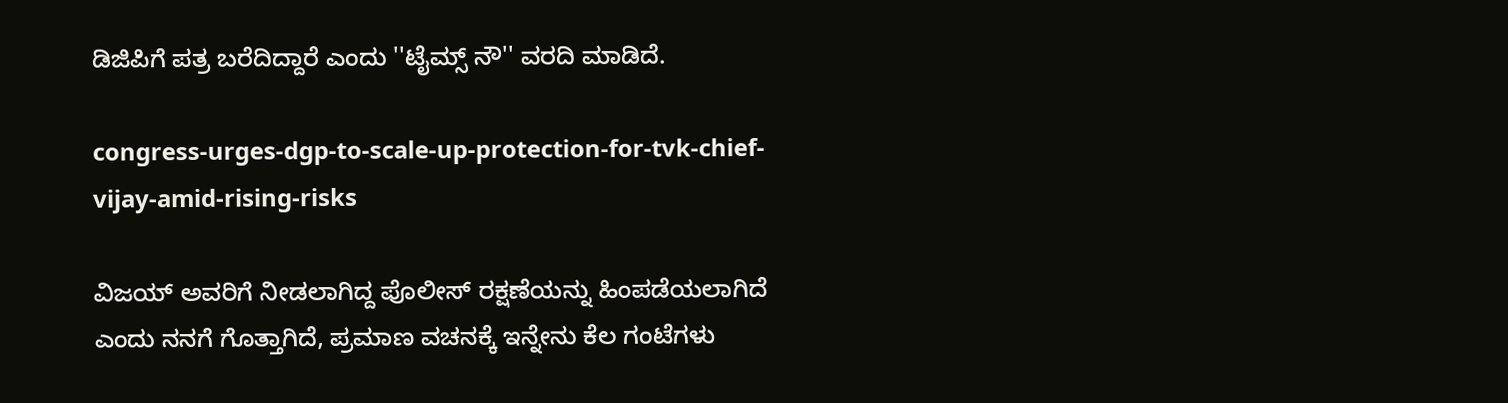ಡಿಜಿಪಿಗೆ ಪತ್ರ ಬರೆದಿದ್ದಾರೆ ಎಂದು ''ಟೈಮ್ಸ್ ನೌ'' ವರದಿ ಮಾಡಿದೆ.

congress-urges-dgp-to-scale-up-protection-for-tvk-chief-vijay-amid-rising-risks

ವಿಜಯ್ ಅವರಿಗೆ ನೀಡಲಾಗಿದ್ದ ಪೊಲೀಸ್ ರಕ್ಷಣೆಯನ್ನು ಹಿಂಪಡೆಯಲಾಗಿದೆ ಎಂದು ನನಗೆ ಗೊತ್ತಾಗಿದೆ, ಪ್ರಮಾಣ ವಚನಕ್ಕೆ ಇನ್ನೇನು ಕೆಲ ಗಂಟೆಗಳು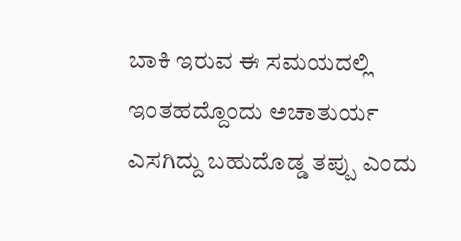ಬಾಕಿ ಇರುವ ಈ ಸಮಯದಲ್ಲಿ ಇಂತಹದ್ದೊಂದು ಅಚಾತುರ್ಯ ಎಸಗಿದ್ದು ಬಹುದೊಡ್ಡ ತಪ್ಪು ಎಂದು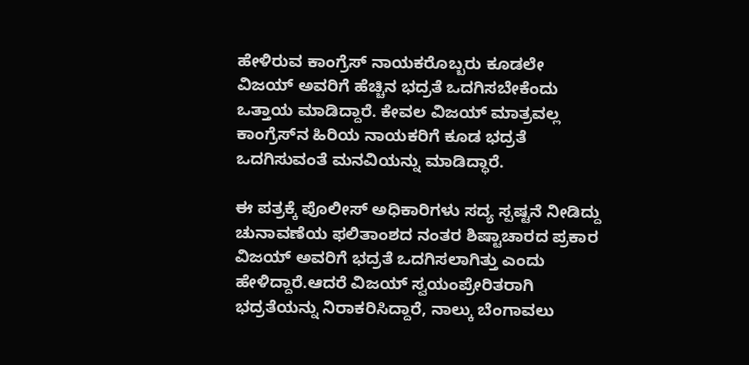ಹೇಳಿರುವ ಕಾಂಗ್ರೆಸ್ ನಾಯಕರೊಬ್ಬರು ಕೂಡಲೇ ವಿಜಯ್ ಅವರಿಗೆ ಹೆಚ್ಚಿನ ಭದ್ರತೆ ಒದಗಿಸಬೇಕೆಂದು ಒತ್ತಾಯ ಮಾಡಿದ್ದಾರೆ. ಕೇವಲ ವಿಜಯ್ ಮಾತ್ರವಲ್ಲ ಕಾಂಗ್ರೆಸ್‌ನ ಹಿರಿಯ ನಾಯಕರಿಗೆ ಕೂಡ ಭದ್ರತೆ ಒದಗಿಸುವಂತೆ ಮನವಿಯನ್ನು ಮಾಡಿದ್ಧಾರೆ.

ಈ ಪತ್ರಕ್ಕೆ ಪೊಲೀಸ್ ಅಧಿಕಾರಿಗಳು ಸದ್ಯ ಸ್ಪಷ್ಟನೆ ನೀಡಿದ್ದು ಚುನಾವಣೆಯ ಫಲಿತಾಂಶದ ನಂತರ ಶಿಷ್ಟಾಚಾರದ ಪ್ರಕಾರ ವಿಜಯ್ ಅವರಿಗೆ ಭದ್ರತೆ ಒದಗಿಸಲಾಗಿತ್ತು ಎಂದು ಹೇಳಿದ್ದಾರೆ.ಆದರೆ ವಿಜಯ್ ಸ್ವಯಂಪ್ರೇರಿತರಾಗಿ ಭದ್ರತೆಯನ್ನು ನಿರಾಕರಿಸಿದ್ದಾರೆ, ನಾಲ್ಕು ಬೆಂಗಾವಲು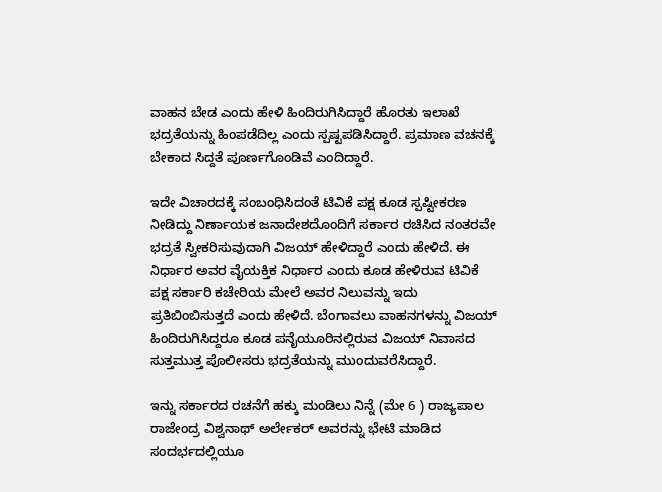ವಾಹನ ಬೇಡ ಎಂದು ಹೇಳಿ ಹಿಂದಿರುಗಿಸಿದ್ದಾರೆ ಹೊರತು ಇಲಾಖೆ ಭದ್ರತೆಯನ್ನು ಹಿಂಪಡೆದಿಲ್ಲ ಎಂದು ಸ್ಪಷ್ಟಪಡಿಸಿದ್ದಾರೆ. ಪ್ರಮಾಣ ವಚನಕ್ಕೆ ಬೇಕಾದ ಸಿದ್ದತೆ ಪೂರ್ಣಗೊಂಡಿವೆ ಎಂದಿದ್ದಾರೆ.

ಇದೇ ವಿಚಾರದಕ್ಕೆ ಸಂಬಂಧಿಸಿದಂತೆ ಟಿವಿಕೆ ಪಕ್ಷ ಕೂಡ ಸ್ಪಷ್ಟೀಕರಣ ನೀಡಿದ್ದು ನಿರ್ಣಾಯಕ ಜನಾದೇಶದೊಂದಿಗೆ ಸರ್ಕಾರ ರಚಿಸಿದ ನಂತರವೇ ಭದ್ರತೆ ಸ್ವೀಕರಿಸುವುದಾಗಿ ವಿಜಯ್ ಹೇಳಿದ್ದಾರೆ ಎಂದು ಹೇಳಿದೆ. ಈ ನಿರ್ಧಾರ ಅವರ ವೈಯಕ್ತಿಕ ನಿರ್ಧಾರ ಎಂದು ಕೂಡ ಹೇಳಿರುವ ಟಿವಿಕೆ ಪಕ್ಷ ಸರ್ಕಾರಿ ಕಚೇರಿಯ ಮೇಲೆ ಅವರ ನಿಲುವನ್ನು ಇದು ಪ್ರತಿಬಿಂಬಿಸುತ್ತದೆ ಎಂದು ಹೇಳಿದೆ. ಬೆಂಗಾವಲು ವಾಹನಗಳನ್ನು ವಿಜಯ್ ಹಿಂದಿರುಗಿಸಿದ್ದರೂ ಕೂಡ ಪನೈಯೂರಿನಲ್ಲಿರುವ ವಿಜಯ್ ನಿವಾಸದ ಸುತ್ತಮುತ್ತ ಪೊಲೀಸರು ಭದ್ರತೆಯನ್ನು ಮುಂದುವರೆಸಿದ್ದಾರೆ.

ಇನ್ನು ಸರ್ಕಾರದ ರಚನೆಗೆ ಹಕ್ಕು ಮಂಡಿಲು ನಿನ್ನೆ (ಮೇ 6 ) ರಾಜ್ಯಪಾಲ ರಾಜೇಂದ್ರ ವಿಶ್ವನಾಥ್ ಅರ್ಲೇಕರ್ ಅವರನ್ನು ಭೇಟಿ ಮಾಡಿದ ಸಂದರ್ಭದಲ್ಲಿಯೂ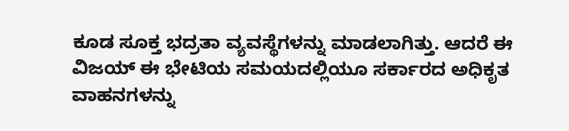ಕೂಡ ಸೂಕ್ತ ಭದ್ರತಾ ವ್ಯವಸ್ಥೆಗಳನ್ನು ಮಾಡಲಾಗಿತ್ತು. ಆದರೆ ಈ ವಿಜಯ್ ಈ ಭೇಟಿಯ ಸಮಯದಲ್ಲಿಯೂ ಸರ್ಕಾರದ ಅಧಿಕೃತ ವಾಹನಗಳನ್ನು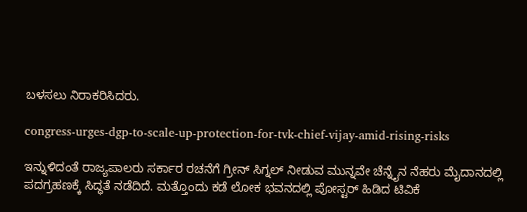ಬಳಸಲು ನಿರಾಕರಿಸಿದರು.

congress-urges-dgp-to-scale-up-protection-for-tvk-chief-vijay-amid-rising-risks

ಇನ್ನುಳಿದಂತೆ ರಾಜ್ಯಪಾಲರು ಸರ್ಕಾರ ರಚನೆಗೆ ಗ್ರೀನ್ ಸಿಗ್ನಲ್ ನೀಡುವ ಮುನ್ನವೇ ಚೆನ್ನೈನ ನೆಹರು ಮೈದಾನದಲ್ಲಿ ಪದಗ್ರಹಣಕ್ಕೆ ಸಿದ್ಧತೆ ನಡೆದಿದೆ. ಮತ್ತೊಂದು ಕಡೆ ಲೋಕ ಭವನದಲ್ಲಿ ಪೋಸ್ಟರ್ ಹಿಡಿದ ಟಿವಿಕೆ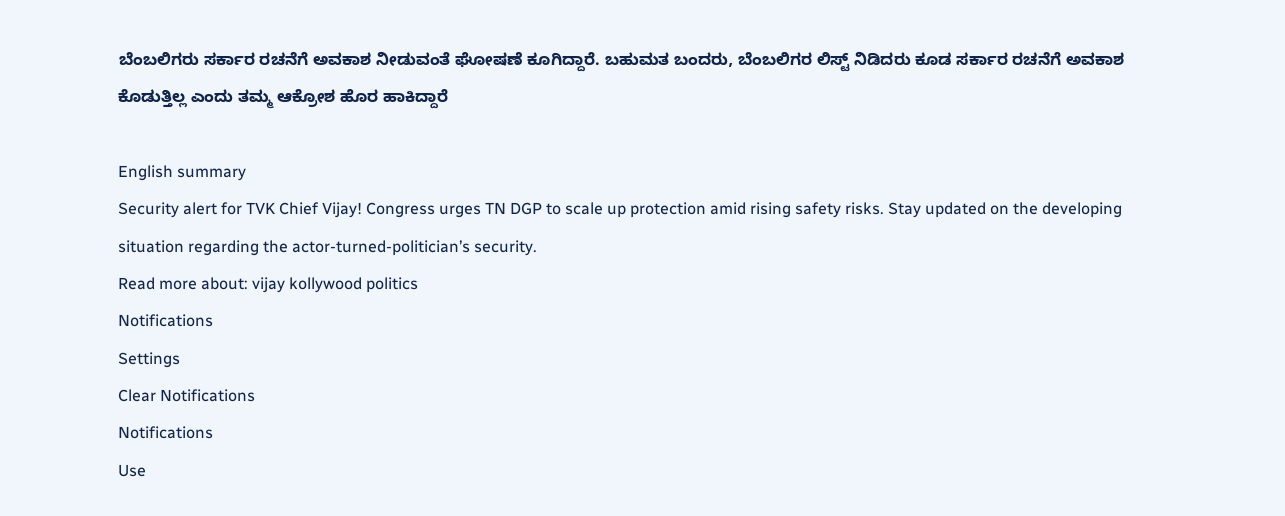ಬೆಂಬಲಿಗರು ಸರ್ಕಾರ ರಚನೆಗೆ ಅವಕಾಶ ನೀಡುವಂತೆ ಘೋಷಣೆ ಕೂಗಿದ್ದಾರೆ. ಬಹುಮತ ಬಂದರು, ಬೆಂಬಲಿಗರ ಲಿಸ್ಟ್ ನಿಡಿದರು ಕೂಡ ಸರ್ಕಾರ ರಚನೆಗೆ ಅವಕಾಶ ಕೊಡುತ್ತಿಲ್ಲ ಎಂದು ತಮ್ಮ ಆಕ್ರೋಶ ಹೊರ ಹಾಕಿದ್ದಾರೆ

English summary
Security alert for TVK Chief Vijay! Congress urges TN DGP to scale up protection amid rising safety risks. Stay updated on the developing situation regarding the actor-turned-politician’s security.
Read more about: vijay kollywood politics
Notifications
Settings
Clear Notifications
Notifications
Use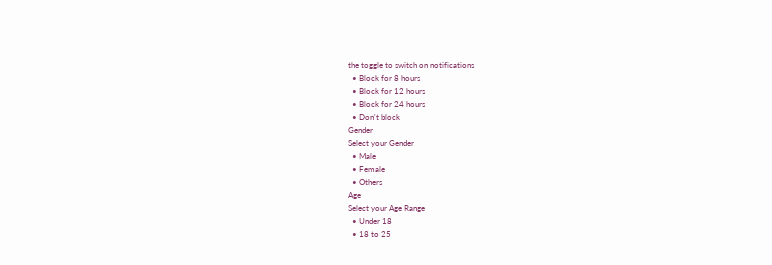the toggle to switch on notifications
  • Block for 8 hours
  • Block for 12 hours
  • Block for 24 hours
  • Don't block
Gender
Select your Gender
  • Male
  • Female
  • Others
Age
Select your Age Range
  • Under 18
  • 18 to 25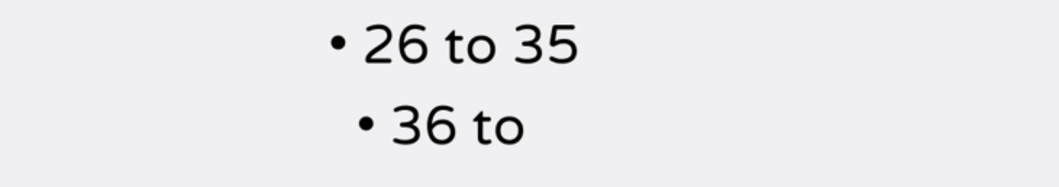• 26 to 35
  • 36 to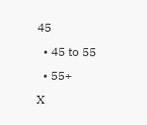45
  • 45 to 55
  • 55+
X